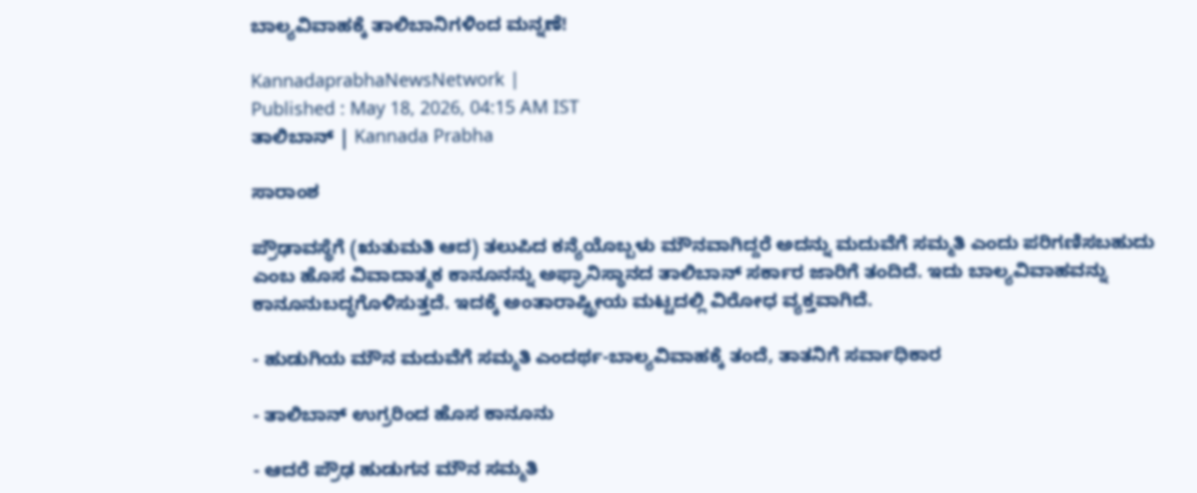ಬಾಲ್ಯವಿವಾಹಕ್ಕೆ ತಾಲಿಬಾನಿಗಳಿಂದ ಮನ್ನಣೆ!

KannadaprabhaNewsNetwork |
Published : May 18, 2026, 04:15 AM IST
ತಾಲಿಬಾನ್‌ | Kannada Prabha

ಸಾರಾಂಶ

ಪ್ರೌಢಾವಸ್ಥೆಗೆ (ಋತುಮತಿ ಆದ) ತಲುಪಿದ ಕನ್ಯೆಯೊಬ್ಬಳು ಮೌನವಾಗಿದ್ದರೆ ಅದನ್ನು ಮದುವೆಗೆ ಸಮ್ಮತಿ ಎಂದು ಪರಿಗಣಿಸಬಹುದು ಎಂಬ ಹೊಸ ವಿವಾದಾತ್ಮಕ ಕಾನೂನನ್ನು ಅಫ್ಘಾನಿಸ್ಥಾನದ ತಾಲಿಬಾನ್ ಸರ್ಕಾರ ಜಾರಿಗೆ ತಂದಿದೆ. ಇದು ಬಾಲ್ಯವಿವಾಹವನ್ನು ಕಾನೂನುಬದ್ಧಗೊಳಿಸುತ್ತದೆ. ಇದಕ್ಕೆ ಅಂತಾರಾಷ್ಟ್ರೀಯ ಮಟ್ಟದಲ್ಲಿ ವಿರೋಧ ವ್ಯಕ್ತವಾಗಿದೆ.

- ಹುಡುಗಿಯ ಮೌನ ಮದುವೆಗೆ ಸಮ್ಮತಿ ಎಂದರ್ಥ-ಬಾಲ್ಯವಿವಾಹಕ್ಕೆ ತಂದೆ, ತಾತನಿಗೆ ಸರ್ವಾಧಿಕಾರ

- ತಾಲಿಬಾನ್‌ ಉಗ್ರರಿಂದ ಹೊಸ ಕಾನೂನು

- ಆದರೆ ಪ್ರೌಢ ಹುಡುಗನ ಮೌನ ಸಮ್ಮತಿ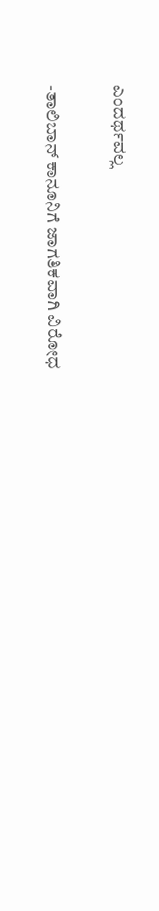ಎಂದರ್ಥವಲ್ಲ

-ತಾಲಿಬಾನ್‌ ಕಾನೂನಿಗೆ ಜಾಗತಿಕವಾಗಿ ವಿರೋಧ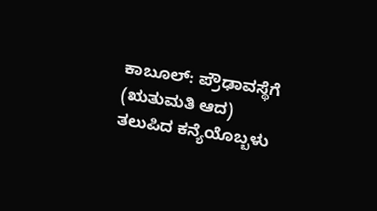ಕಾಬೂಲ್‌: ಪ್ರೌಢಾವಸ್ಥೆಗೆ (ಋತುಮತಿ ಆದ) ತಲುಪಿದ ಕನ್ಯೆಯೊಬ್ಬಳು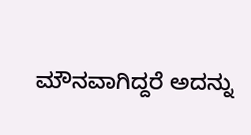ಮೌನವಾಗಿದ್ದರೆ ಅದನ್ನು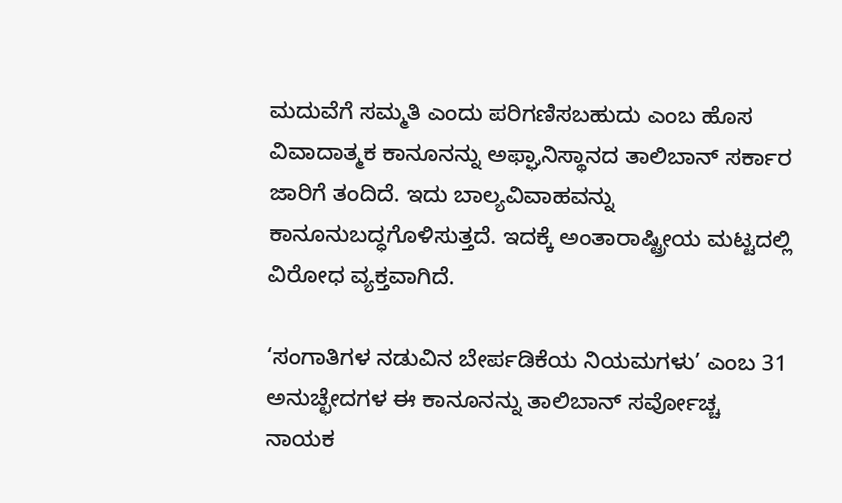ಮದುವೆಗೆ ಸಮ್ಮತಿ ಎಂದು ಪರಿಗಣಿಸಬಹುದು ಎಂಬ ಹೊಸ ವಿವಾದಾತ್ಮಕ ಕಾನೂನನ್ನು ಅಫ್ಘಾನಿಸ್ಥಾನದ ತಾಲಿಬಾನ್ ಸರ್ಕಾರ ಜಾರಿಗೆ ತಂದಿದೆ. ಇದು ಬಾಲ್ಯವಿವಾಹವನ್ನು ಕಾನೂನುಬದ್ಧಗೊಳಿಸುತ್ತದೆ. ಇದಕ್ಕೆ ಅಂತಾರಾಷ್ಟ್ರೀಯ ಮಟ್ಟದಲ್ಲಿ ವಿರೋಧ ವ್ಯಕ್ತವಾಗಿದೆ.

‘ಸಂಗಾತಿಗಳ ನಡುವಿನ ಬೇರ್ಪಡಿಕೆಯ ನಿಯಮಗಳು’ ಎಂಬ 31 ಅನುಚ್ಛೇದಗಳ ಈ ಕಾನೂನನ್ನು ತಾಲಿಬಾನ್ ಸರ್ವೋಚ್ಚ ನಾಯಕ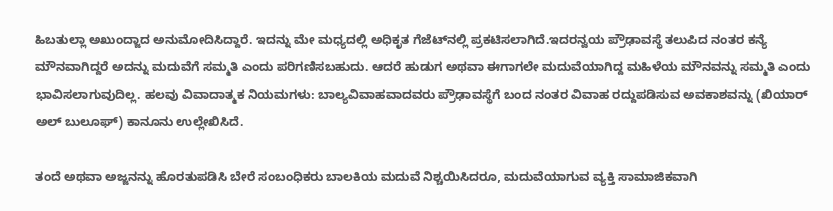ಹಿಬತುಲ್ಲಾ ಅಖುಂದ್ಜಾದ ಅನುಮೋದಿಸಿದ್ದಾರೆ. ಇದನ್ನು ಮೇ ಮಧ್ಯದಲ್ಲಿ ಅಧಿಕೃತ ಗೆಜೆಟ್‌ನಲ್ಲಿ ಪ್ರಕಟಿಸಲಾಗಿದೆ.ಇದರನ್ವಯ ಪ್ರೌಢಾವಸ್ಥೆ ತಲುಪಿದ ನಂತರ ಕನ್ಯೆ ಮೌನವಾಗಿದ್ದರೆ ಅದನ್ನು ಮದುವೆಗೆ ಸಮ್ಮತಿ ಎಂದು ಪರಿಗಣಿಸಬಹುದು. ಆದರೆ ಹುಡುಗ ಅಥವಾ ಈಗಾಗಲೇ ಮದುವೆಯಾಗಿದ್ದ ಮಹಿಳೆಯ ಮೌನವನ್ನು ಸಮ್ಮತಿ ಎಂದು ಭಾವಿಸಲಾಗುವುದಿಲ್ಲ. ಹಲವು ವಿವಾದಾತ್ಮಕ ನಿಯಮಗಳು: ಬಾಲ್ಯವಿವಾಹವಾದವರು ಪ್ರೌಢಾವಸ್ಥೆಗೆ ಬಂದ ನಂತರ ವಿವಾಹ ರದ್ದುಪಡಿಸುವ ಅವಕಾಶವನ್ನು (ಖಿಯಾರ್ ಅಲ್ ಬುಲೂಘ್) ಕಾನೂನು ಉಲ್ಲೇಖಿಸಿದೆ.

ತಂದೆ ಅಥವಾ ಅಜ್ಜನನ್ನು ಹೊರತುಪಡಿಸಿ ಬೇರೆ ಸಂಬಂಧಿಕರು ಬಾಲಕಿಯ ಮದುವೆ ನಿಶ್ಚಯಿಸಿದರೂ, ಮದುವೆಯಾಗುವ ವ್ಯಕ್ತಿ ಸಾಮಾಜಿಕವಾಗಿ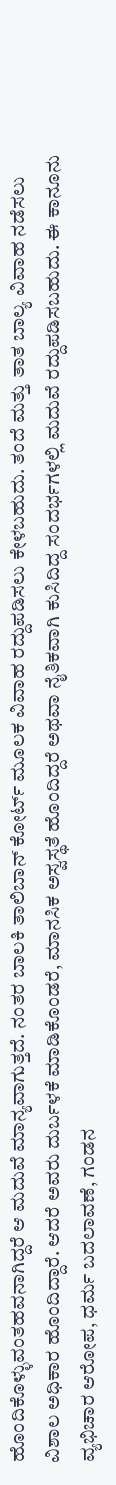ಹೊಂದಿಕೊಳ್ಳುವಂತಹವನಾಗಿದ್ದರೆ ಆ ಮದುವೆ ಮಾನ್ಯವಾಗುತ್ತದೆ. ನಂತರ ಬಾಲಕಿ ತಾಲಿಬಾನ್ ಕೋರ್ಟ್‌ ಮೂಲಕ ವಿವಾಹ ರದ್ದುಪಡಿಸಲು ಕೇಳಬಹುದು. ತಂದೆ ಮತ್ತು ತಾತ ಬಾಲ್ಯ ವಿವಾಹ ನಡೆಸಲು ವಿಶಾಲ ಅಧಿಕಾರ ಹೊಂದಿದ್ದಾರೆ. ಆದರೆ ಅವರು ದುರ್ಬಳಕೆ ಮಾಡಿಕೊಂಡರೆ, ಮಾನಸಿಕ ಅಸ್ವಸ್ಥತೆ ಹೊಂದಿದ್ದರೆ ಅಥವಾ ನೈತಿಕವಾಗಿ ಕುಸಿದಿದ್ದ ಸಂದರ್ಭಗಳಲ್ಲಿ ಮದುವೆ ರದ್ದುಪಡಿಸಬಹುದು. ಈ ಕಾನೂನು ವ್ಯಭಿಚಾರ ಆರೋಪ, ಧರ್ಮ ಬದಲಾವಣೆ, ಗಂಡನ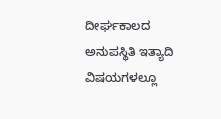ದೀರ್ಘಕಾಲದ ಅನುಪಸ್ಥಿತಿ ಇತ್ಯಾದಿ ವಿಷಯಗಳಲ್ಲೂ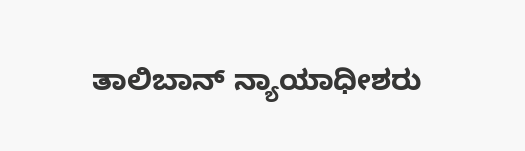ತಾಲಿಬಾನ್ ನ್ಯಾಯಾಧೀಶರು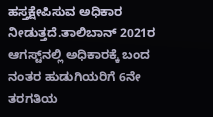ಹಸ್ತಕ್ಷೇಪಿಸುವ ಅಧಿಕಾರ ನೀಡುತ್ತದೆ.ತಾಲಿಬಾನ್ 2021ರ ಆಗಸ್ಟ್‌ನಲ್ಲಿ ಅಧಿಕಾರಕ್ಕೆ ಬಂದ ನಂತರ ಹುಡುಗಿಯರಿಗೆ 6ನೇ ತರಗತಿಯ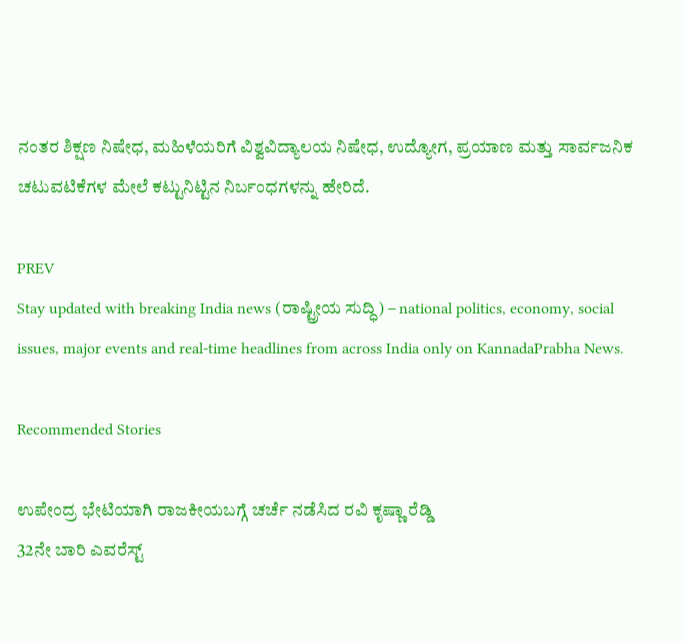ನಂತರ ಶಿಕ್ಷಣ ನಿಷೇಧ, ಮಹಿಳೆಯರಿಗೆ ವಿಶ್ವವಿದ್ಯಾಲಯ ನಿಷೇಧ, ಉದ್ಯೋಗ, ಪ್ರಯಾಣ ಮತ್ತು ಸಾರ್ವಜನಿಕ ಚಟುವಟಿಕೆಗಳ ಮೇಲೆ ಕಟ್ಟುನಿಟ್ಟಿನ ನಿರ್ಬಂಧಗಳನ್ನು ಹೇರಿದೆ.

PREV
Stay updated with breaking India news (ರಾಷ್ಟ್ರೀಯ ಸುದ್ಧಿ) – national politics, economy, social issues, major events and real‑time headlines from across India only on KannadaPrabha News.

Recommended Stories

ಉಪೇಂದ್ರ ಭೇಟಿಯಾಗಿ ರಾಜಕೀಯಬಗ್ಗೆ ಚರ್ಚೆ ನಡೆಸಿದ ರವಿ ಕೃಷ್ಣಾ ರೆಡ್ಡಿ
32ನೇ ಬಾರಿ ಎವರೆಸ್ಟ್‌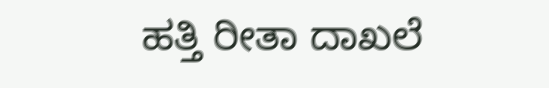ಹತ್ತಿ ರೀತಾ ದಾಖಲೆ